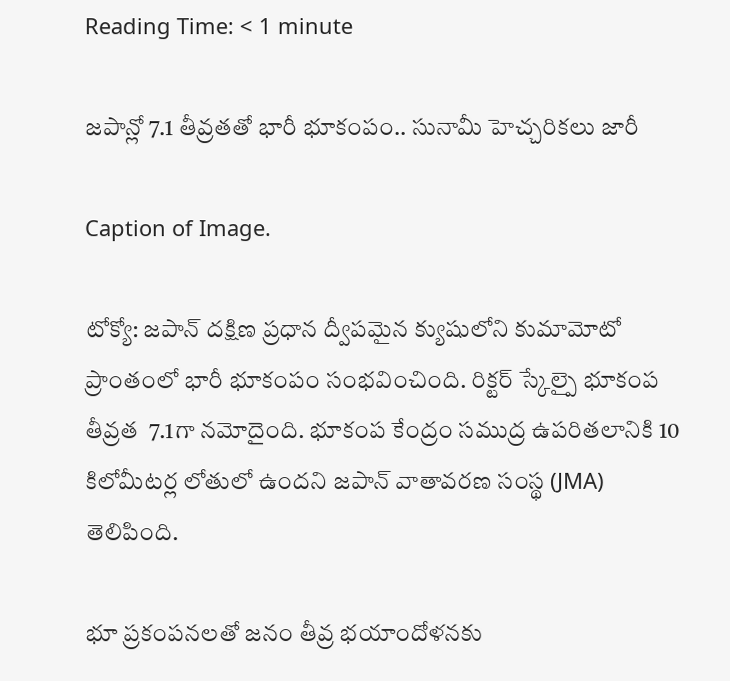Reading Time: < 1 minute

జపాన్లో 7.1 తీవ్రతతో భారీ భూకంపం.. సునామీ హెచ్చరికలు జారీ

Caption of Image.

టోక్యో: జపాన్ దక్షిణ ప్రధాన ద్వీపమైన క్యుషులోని కుమామోటో ప్రాంతంలో భారీ భూకంపం సంభవించింది. రిక్టర్ స్కేల్పై భూకంప తీవ్రత  7.1గా నమోదైంది. భూకంప కేంద్రం సముద్ర ఉపరితలానికి 10 కిలోమీటర్ల లోతులో ఉందని జపాన్ వాతావరణ సంస్థ (JMA) తెలిపింది.

భూ ప్రకంపనలతో జనం తీవ్ర భయాందోళనకు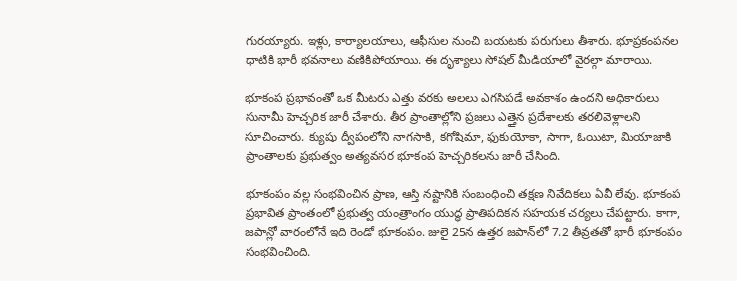గురయ్యారు. ఇళ్లు, కార్యాలయాలు, ఆఫీసుల నుంచి బయటకు పరుగులు తీశారు. భూప్రకంపనల ధాటికి భారీ భవనాలు వణికిపోయాయి. ఈ దృశ్యాలు సోషల్ మీడియాలో వైరల్గా మారాయి.

భూకంప ప్రభావంతో ఒక మీటరు ఎత్తు వరకు అలలు ఎగసిపడే అవకాశం ఉందని అధికారులు సునామీ హెచ్చరిక జారీ చేశారు. తీర ప్రాంతాల్లోని ప్రజలు ఎత్తైన ప్రదేశాలకు తరలివెళ్లాలని సూచించారు. క్యుషు ద్వీపంలోని నాగసాకి, కగోషిమా, ఫుకుయోకా, సాగా, ఓయిటా, మియాజాకి ప్రాంతాలకు ప్రభుత్వం అత్యవసర భూకంప హెచ్చరికలను జారీ చేసింది.

భూకంపం వల్ల సంభవించిన ప్రాణ, ఆస్తి నష్టానికి సంబంధించి తక్షణ నివేదికలు ఏవీ లేవు. భూకంప ప్రభావిత ప్రాంతంలో ప్రభుత్వ యంత్రాంగం యుద్ధ ప్రాతిపదికన సహయక చర్యలు చేపట్టారు. కాగా, జపాన్లో వారంలోనే ఇది రెండో భూకంపం. జులై 25న ఉత్తర జపాన్‌లో 7.2 తీవ్రతతో భారీ భూకంపం సంభవించింది.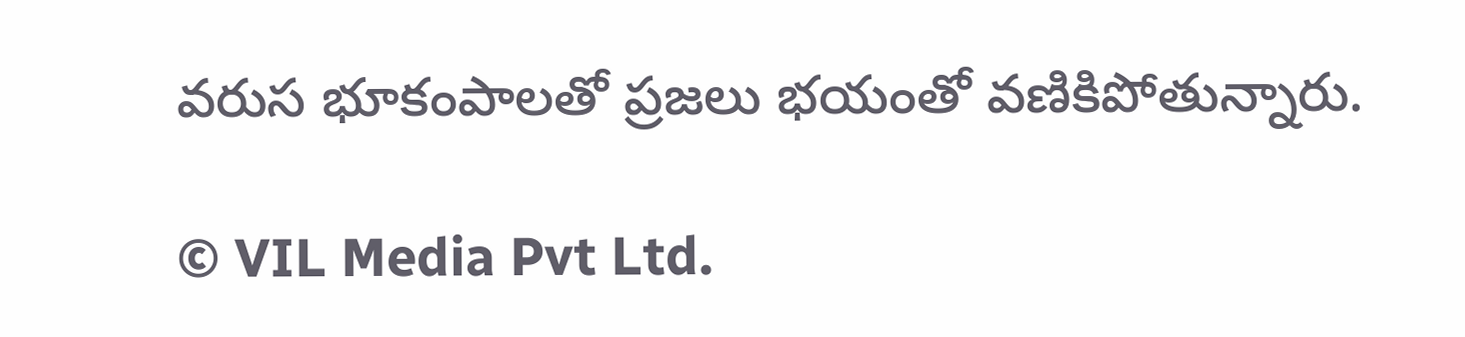వరుస భూకంపాలతో ప్రజలు భయంతో వణికిపోతున్నారు.

© VIL Media Pvt Ltd.